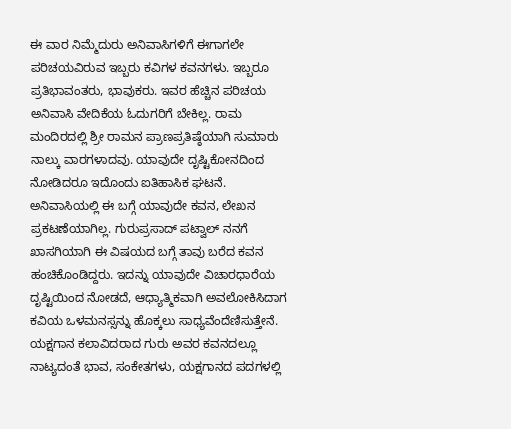ಈ ವಾರ ನಿಮ್ಮೆದುರು ಅನಿವಾಸಿಗಳಿಗೆ ಈಗಾಗಲೇ ಪರಿಚಯವಿರುವ ಇಬ್ಬರು ಕವಿಗಳ ಕವನಗಳು. ಇಬ್ಬರೂ ಪ್ರತಿಭಾವಂತರು, ಭಾವುಕರು. ಇವರ ಹೆಚ್ಚಿನ ಪರಿಚಯ ಅನಿವಾಸಿ ವೇದಿಕೆಯ ಓದುಗರಿಗೆ ಬೇಕಿಲ್ಲ. ರಾಮ ಮಂದಿರದಲ್ಲಿ ಶ್ರೀ ರಾಮನ ಪ್ರಾಣಪ್ರತಿಷ್ಠೆಯಾಗಿ ಸುಮಾರು ನಾಲ್ಕು ವಾರಗಳಾದವು. ಯಾವುದೇ ದೃಷ್ಟಿಕೋನದಿಂದ ನೋಡಿದರೂ ಇದೊಂದು ಐತಿಹಾಸಿಕ ಘಟನೆ. ಅನಿವಾಸಿಯಲ್ಲಿ ಈ ಬಗ್ಗೆ ಯಾವುದೇ ಕವನ, ಲೇಖನ ಪ್ರಕಟಣೆಯಾಗಿಲ್ಲ. ಗುರುಪ್ರಸಾದ್ ಪಟ್ವಾಲ್ ನನಗೆ ಖಾಸಗಿಯಾಗಿ ಈ ವಿಷಯದ ಬಗ್ಗೆ ತಾವು ಬರೆದ ಕವನ ಹಂಚಿಕೊಂಡಿದ್ದರು. ಇದನ್ನು ಯಾವುದೇ ವಿಚಾರಧಾರೆಯ ದೃಷ್ಟಿಯಿಂದ ನೋಡದೆ, ಆಧ್ಯಾತ್ಮಿಕವಾಗಿ ಅವಲೋಕಿಸಿದಾಗ ಕವಿಯ ಒಳಮನಸ್ಸನ್ನು ಹೊಕ್ಕಲು ಸಾಧ್ಯವೆಂದೆಣಿಸುತ್ತೇನೆ. ಯಕ್ಷಗಾನ ಕಲಾವಿದರಾದ ಗುರು ಅವರ ಕವನದಲ್ಲೂ ನಾಟ್ಯದಂತೆ ಭಾವ, ಸಂಕೇತಗಳು, ಯಕ್ಷಗಾನದ ಪದಗಳಲ್ಲಿ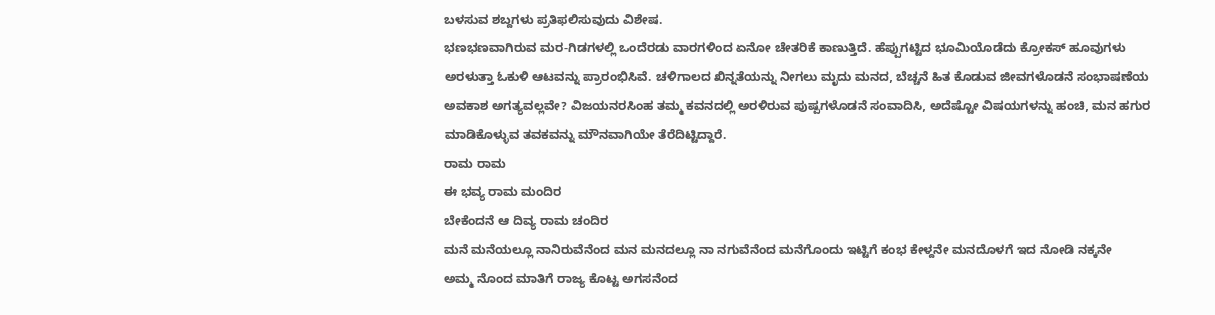ಬಳಸುವ ಶಬ್ದಗಳು ಪ್ರತಿಫಲಿಸುವುದು ವಿಶೇಷ.
ಭಣಭಣವಾಗಿರುವ ಮರ-ಗಿಡಗಳಲ್ಲಿ ಒಂದೆರಡು ವಾರಗಳಿಂದ ಏನೋ ಚೇತರಿಕೆ ಕಾಣುತ್ತಿದೆ. ಹೆಪ್ಪುಗಟ್ಟಿದ ಭೂಮಿಯೊಡೆದು ಕ್ರೋಕಸ್ ಹೂವುಗಳು ಅರಳುತ್ತಾ ಓಕುಳಿ ಆಟವನ್ನು ಪ್ರಾರಂಭಿಸಿವೆ. ಚಳಿಗಾಲದ ಖಿನ್ನತೆಯನ್ನು ನೀಗಲು ಮೃದು ಮನದ, ಬೆಚ್ಚನೆ ಹಿತ ಕೊಡುವ ಜೀವಗಳೊಡನೆ ಸಂಭಾಷಣೆಯ ಅವಕಾಶ ಅಗತ್ಯವಲ್ಲವೇ? ವಿಜಯನರಸಿಂಹ ತಮ್ಮ ಕವನದಲ್ಲಿ ಅರಳಿರುವ ಪುಷ್ಪಗಳೊಡನೆ ಸಂವಾದಿಸಿ, ಅದೆಷ್ಟೋ ವಿಷಯಗಳನ್ನು ಹಂಚಿ, ಮನ ಹಗುರ ಮಾಡಿಕೊಳ್ಳುವ ತವಕವನ್ನು ಮೌನವಾಗಿಯೇ ತೆರೆದಿಟ್ಟಿದ್ದಾರೆ.
ರಾಮ ರಾಮ
ಈ ಭವ್ಯ ರಾಮ ಮಂದಿರ
ಬೇಕೆಂದನೆ ಆ ದಿವ್ಯ ರಾಮ ಚಂದಿರ
ಮನೆ ಮನೆಯಲ್ಲೂ ನಾನಿರುವೆನೆಂದ ಮನ ಮನದಲ್ಲೂ ನಾ ನಗುವೆನೆಂದ ಮನೆಗೊಂದು ಇಟ್ಟಿಗೆ ಕಂಭ ಕೇಳ್ದನೇ ಮನದೊಳಗೆ ಇದ ನೋಡಿ ನಕ್ಕನೇ
ಅಮ್ಮ ನೊಂದ ಮಾತಿಗೆ ರಾಜ್ಯ ಕೊಟ್ಟ ಅಗಸನೆಂದ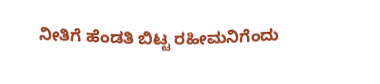ನೀತಿಗೆ ಹೆಂಡತಿ ಬಿಟ್ಟ ರಹೀಮನಿಗೆಂದು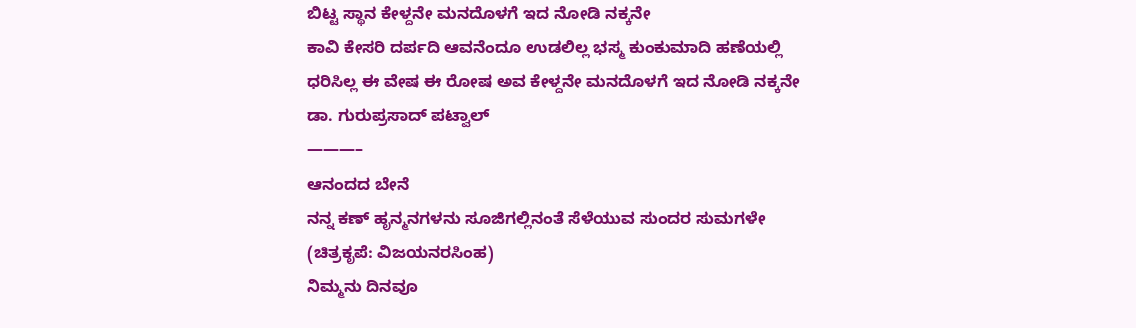ಬಿಟ್ಟ ಸ್ಥಾನ ಕೇಳ್ದನೇ ಮನದೊಳಗೆ ಇದ ನೋಡಿ ನಕ್ಕನೇ
ಕಾವಿ ಕೇಸರಿ ದರ್ಪದಿ ಆವನೆಂದೂ ಉಡಲಿಲ್ಲ ಭಸ್ಮ ಕುಂಕುಮಾದಿ ಹಣೆಯಲ್ಲಿ ಧರಿಸಿಲ್ಲ ಈ ವೇಷ ಈ ರೋಷ ಅವ ಕೇಳ್ದನೇ ಮನದೊಳಗೆ ಇದ ನೋಡಿ ನಕ್ಕನೇ
ಡಾ. ಗುರುಪ್ರಸಾದ್ ಪಟ್ವಾಲ್
———–
ಆನಂದದ ಬೇನೆ
ನನ್ನ ಕಣ್ ಹೃನ್ಮನಗಳನು ಸೂಜಿಗಲ್ಲಿನಂತೆ ಸೆಳೆಯುವ ಸುಂದರ ಸುಮಗಳೇ
(ಚಿತ್ರಕೃಪೆ: ವಿಜಯನರಸಿಂಹ)
ನಿಮ್ಮನು ದಿನವೂ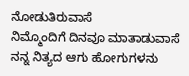ನೋಡುತಿರುವಾಸೆ
ನಿಮ್ಮೊಂದಿಗೆ ದಿನವೂ ಮಾತಾಡುವಾಸೆ
ನನ್ನ ನಿತ್ಯದ ಆಗು ಹೋಗುಗಳನು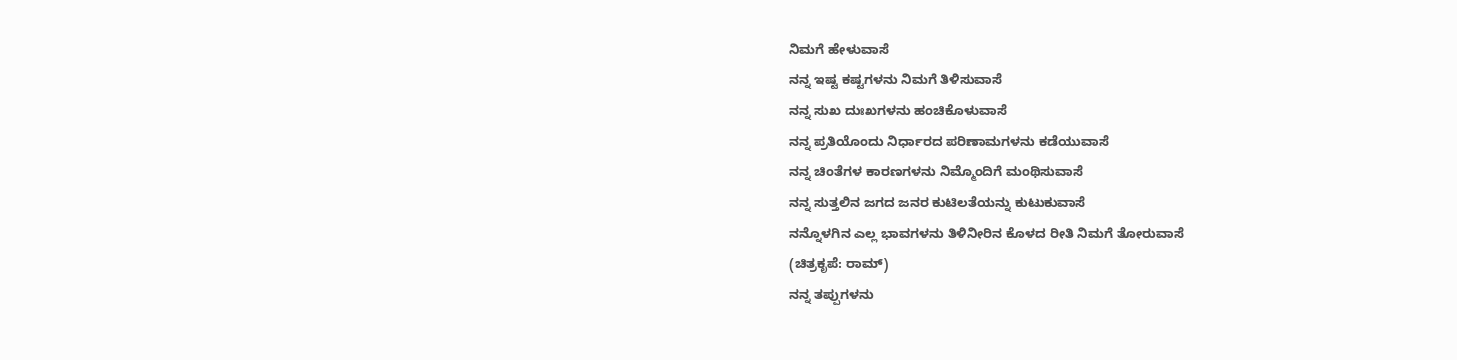ನಿಮಗೆ ಹೇಳುವಾಸೆ
ನನ್ನ ಇಷ್ಟ ಕಷ್ಟಗಳನು ನಿಮಗೆ ತಿಳಿಸುವಾಸೆ
ನನ್ನ ಸುಖ ದುಃಖಗಳನು ಹಂಚಿಕೊಳುವಾಸೆ
ನನ್ನ ಪ್ರತಿಯೊಂದು ನಿರ್ಧಾರದ ಪರಿಣಾಮಗಳನು ಕಡೆಯುವಾಸೆ
ನನ್ನ ಚಿಂತೆಗಳ ಕಾರಣಗಳನು ನಿಮ್ಮೊಂದಿಗೆ ಮಂಥಿಸುವಾಸೆ
ನನ್ನ ಸುತ್ತಲಿನ ಜಗದ ಜನರ ಕುಟಿಲತೆಯನ್ನು ಕುಟುಕುವಾಸೆ
ನನ್ನೊಳಗಿನ ಎಲ್ಲ ಭಾವಗಳನು ತಿಳಿನೀರಿನ ಕೊಳದ ರೀತಿ ನಿಮಗೆ ತೋರುವಾಸೆ
(ಚಿತ್ರಕೃಪೆ: ರಾಮ್)
ನನ್ನ ತಪ್ಪುಗಳನು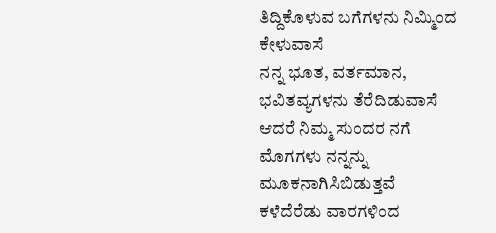ತಿದ್ದಿಕೊಳುವ ಬಗೆಗಳನು ನಿಮ್ಮಿಂದ ಕೇಳುವಾಸೆ
ನನ್ನ ಭೂತ, ವರ್ತಮಾನ, ಭವಿತವ್ಯಗಳನು ತೆರೆದಿಡುವಾಸೆ
ಆದರೆ ನಿಮ್ಮ ಸುಂದರ ನಗೆ ಮೊಗಗಳು ನನ್ನನ್ನು ಮೂಕನಾಗಿಸಿಬಿಡುತ್ತವೆ
ಕಳೆದೆರೆಡು ವಾರಗಳಿಂದ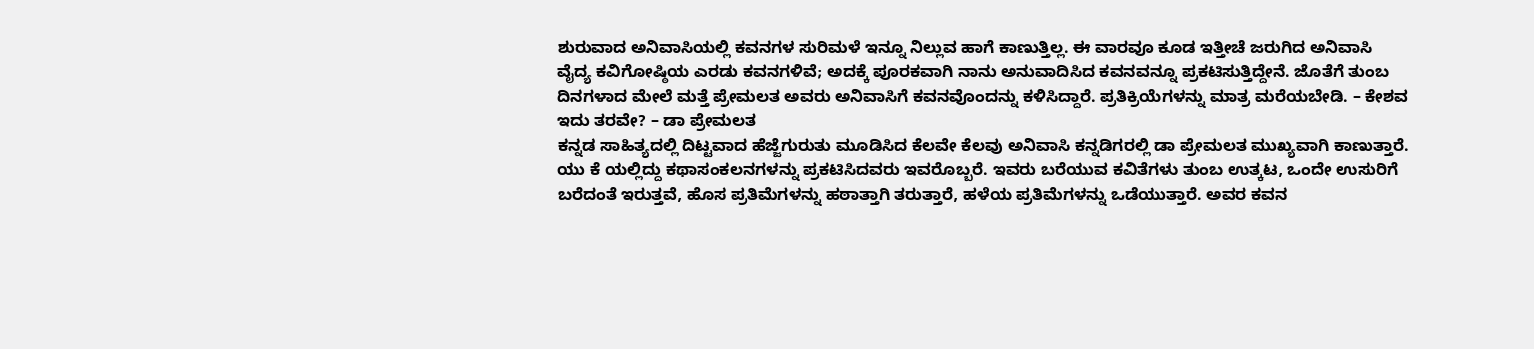ಶುರುವಾದ ಅನಿವಾಸಿಯಲ್ಲಿ ಕವನಗಳ ಸುರಿಮಳೆ ಇನ್ನೂ ನಿಲ್ಲುವ ಹಾಗೆ ಕಾಣುತ್ತಿಲ್ಲ. ಈ ವಾರವೂ ಕೂಡ ಇತ್ತೀಚೆ ಜರುಗಿದ ಅನಿವಾಸಿ ವೈದ್ಯ ಕವಿಗೋಷ್ಠಿಯ ಎರಡು ಕವನಗಳಿವೆ; ಅದಕ್ಕೆ ಪೂರಕವಾಗಿ ನಾನು ಅನುವಾದಿಸಿದ ಕವನವನ್ನೂ ಪ್ರಕಟಿಸುತ್ತಿದ್ದೇನೆ. ಜೊತೆಗೆ ತುಂಬ ದಿನಗಳಾದ ಮೇಲೆ ಮತ್ತೆ ಪ್ರೇಮಲತ ಅವರು ಅನಿವಾಸಿಗೆ ಕವನವೊಂದನ್ನು ಕಳಿಸಿದ್ದಾರೆ. ಪ್ರತಿಕ್ರಿಯೆಗಳನ್ನು ಮಾತ್ರ ಮರೆಯಬೇಡಿ. – ಕೇಶವ
ಇದು ತರವೇ? – ಡಾ ಪ್ರೇಮಲತ
ಕನ್ನಡ ಸಾಹಿತ್ಯದಲ್ಲಿ ದಿಟ್ಟವಾದ ಹೆಜ್ಜೆಗುರುತು ಮೂಡಿಸಿದ ಕೆಲವೇ ಕೆಲವು ಅನಿವಾಸಿ ಕನ್ನಡಿಗರಲ್ಲಿ ಡಾ ಪ್ರೇಮಲತ ಮುಖ್ಯವಾಗಿ ಕಾಣುತ್ತಾರೆ. ಯು ಕೆ ಯಲ್ಲಿದ್ದು ಕಥಾಸಂಕಲನಗಳನ್ನು ಪ್ರಕಟಿಸಿದವರು ಇವರೊಬ್ಬರೆ. ಇವರು ಬರೆಯುವ ಕವಿತೆಗಳು ತುಂಬ ಉತ್ಕಟ, ಒಂದೇ ಉಸುರಿಗೆ ಬರೆದಂತೆ ಇರುತ್ತವೆ, ಹೊಸ ಪ್ರತಿಮೆಗಳನ್ನು ಹಠಾತ್ತಾಗಿ ತರುತ್ತಾರೆ, ಹಳೆಯ ಪ್ರತಿಮೆಗಳನ್ನು ಒಡೆಯುತ್ತಾರೆ. ಅವರ ಕವನ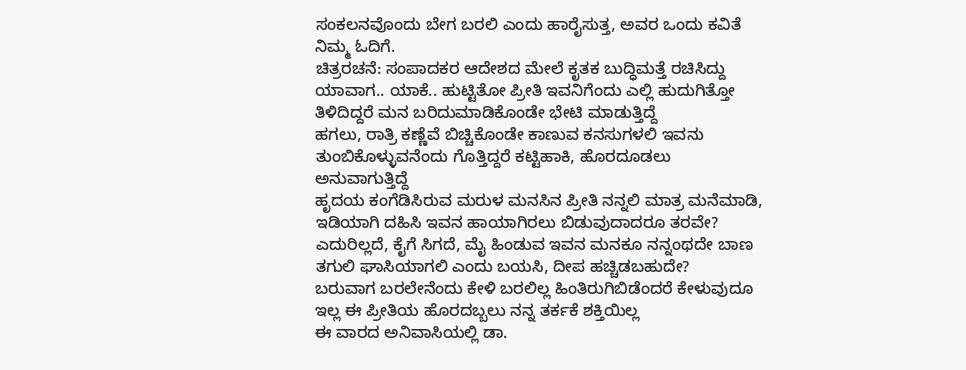ಸಂಕಲನವೊಂದು ಬೇಗ ಬರಲಿ ಎಂದು ಹಾರೈಸುತ್ತ, ಅವರ ಒಂದು ಕವಿತೆ ನಿಮ್ಮ ಓದಿಗೆ.
ಚಿತ್ರರಚನೆ: ಸಂಪಾದಕರ ಆದೇಶದ ಮೇಲೆ ಕೃತಕ ಬುದ್ಧಿಮತ್ತೆ ರಚಿಸಿದ್ದು
ಯಾವಾಗ.. ಯಾಕೆ.. ಹುಟ್ಟಿತೋ ಪ್ರೀತಿ ಇವನಿಗೆಂದು ಎಲ್ಲಿ ಹುದುಗಿತ್ತೋ ತಿಳಿದಿದ್ದರೆ ಮನ ಬರಿದುಮಾಡಿಕೊಂಡೇ ಭೇಟಿ ಮಾಡುತ್ತಿದ್ದೆ
ಹಗಲು, ರಾತ್ರಿ ಕಣ್ಣೆವೆ ಬಿಚ್ಚಿಕೊಂಡೇ ಕಾಣುವ ಕನಸುಗಳಲಿ ಇವನು ತುಂಬಿಕೊಳ್ಳುವನೆಂದು ಗೊತ್ತಿದ್ದರೆ ಕಟ್ಟಿಹಾಕಿ, ಹೊರದೂಡಲು ಅನುವಾಗುತ್ತಿದ್ದೆ
ಹೃದಯ ಕಂಗೆಡಿಸಿರುವ ಮರುಳ ಮನಸಿನ ಪ್ರೀತಿ ನನ್ನಲಿ ಮಾತ್ರ ಮನೆಮಾಡಿ, ಇಡಿಯಾಗಿ ದಹಿಸಿ ಇವನ ಹಾಯಾಗಿರಲು ಬಿಡುವುದಾದರೂ ತರವೇ?
ಎದುರಿಲ್ಲದೆ, ಕೈಗೆ ಸಿಗದೆ, ಮೈ ಹಿಂಡುವ ಇವನ ಮನಕೂ ನನ್ನಂಥದೇ ಬಾಣ ತಗುಲಿ ಘಾಸಿಯಾಗಲಿ ಎಂದು ಬಯಸಿ, ದೀಪ ಹಚ್ಚಿಡಬಹುದೇ?
ಬರುವಾಗ ಬರಲೇನೆಂದು ಕೇಳಿ ಬರಲಿಲ್ಲ ಹಿಂತಿರುಗಿಬಿಡೆಂದರೆ ಕೇಳುವುದೂ ಇಲ್ಲ ಈ ಪ್ರೀತಿಯ ಹೊರದಬ್ಬಲು ನನ್ನ ತರ್ಕಕೆ ಶಕ್ತಿಯಿಲ್ಲ
ಈ ವಾರದ ಅನಿವಾಸಿಯಲ್ಲಿ ಡಾ.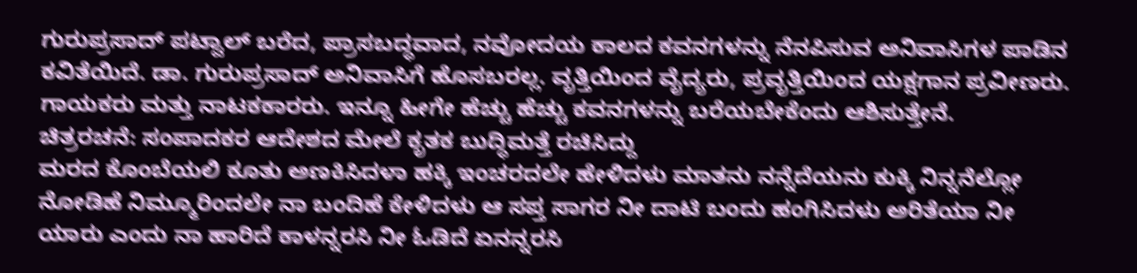ಗುರುಪ್ರಸಾದ್ ಪಟ್ವಾಲ್ ಬರೆದ, ಪ್ರಾಸಬದ್ಧವಾದ, ನವೋದಯ ಕಾಲದ ಕವನಗಳನ್ನು ನೆನಪಿಸುವ ಅನಿವಾಸಿಗಳ ಪಾಡಿನ ಕವಿತೆಯಿದೆ. ಡಾ. ಗುರುಪ್ರಸಾದ್ ಅನಿವಾಸಿಗೆ ಹೊಸಬರಲ್ಲ. ವೃತ್ತಿಯಿಂದ ವೈದ್ಯರು, ಪ್ರವೃತ್ತಿಯಿಂದ ಯಕ್ಷಗಾನ ಪ್ರವೀಣರು. ಗಾಯಕರು ಮತ್ತು ನಾಟಕಕಾರರು. ಇನ್ನೂ ಹೀಗೇ ಹೆಚ್ಚು ಹೆಚ್ಚು ಕವನಗಳನ್ನು ಬರೆಯಬೇಕೆಂದು ಆಶಿಸುತ್ತೇನೆ.
ಚಿತ್ರರಚನೆ: ಸಂಪಾದಕರ ಆದೇಶದ ಮೇಲೆ ಕೃತಕ ಬುದ್ಧಿಮತ್ತೆ ರಚಿಸಿದ್ದು
ಮರದ ಕೊಂಬೆಯಲಿ ಕೂತು ಅಣಕಿಸಿದಳಾ ಹಕ್ಕಿ ಇಂಚರದಲೇ ಹೇಳಿದಳು ಮಾತನು ನನ್ನೆದೆಯನು ಕುಕ್ಕಿ ನಿನ್ನನೆಲ್ಲೋ ನೋಡಿಹೆ ನಿಮ್ಮೂರಿಂದಲೇ ನಾ ಬಂದಿಹೆ ಕೇಳಿದಳು ಆ ಸಪ್ತ ಸಾಗರ ನೀ ದಾಟಿ ಬಂದು ಹಂಗಿಸಿದಳು ಅರಿತೆಯಾ ನೀ ಯಾರು ಎಂದು ನಾ ಹಾರಿದೆ ಕಾಳನ್ನರಸಿ ನೀ ಓಡಿದೆ ಏನನ್ನರಸಿ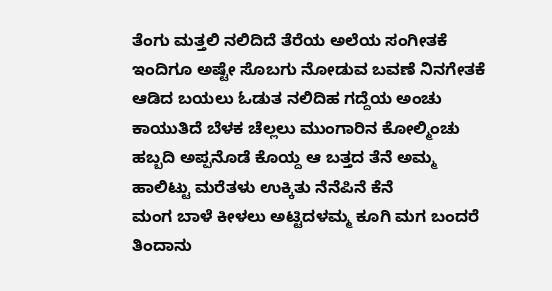ತೆಂಗು ಮತ್ತಲಿ ನಲಿದಿದೆ ತೆರೆಯ ಅಲೆಯ ಸಂಗೀತಕೆ ಇಂದಿಗೂ ಅಷ್ಟೇ ಸೊಬಗು ನೋಡುವ ಬವಣೆ ನಿನಗೇತಕೆ ಆಡಿದ ಬಯಲು ಓಡುತ ನಲಿದಿಹ ಗದ್ದೆಯ ಅಂಚು ಕಾಯುತಿದೆ ಬೆಳಕ ಚೆಲ್ಲಲು ಮುಂಗಾರಿನ ಕೋಲ್ಮಿಂಚು ಹಬ್ಬದಿ ಅಪ್ಪನೊಡೆ ಕೊಯ್ದ ಆ ಬತ್ತದ ತೆನೆ ಅಮ್ಮ ಹಾಲಿಟ್ಟು ಮರೆತಳು ಉಕ್ಕಿತು ನೆನೆಪಿನೆ ಕೆನೆ
ಮಂಗ ಬಾಳೆ ಕೀಳಲು ಅಟ್ಟಿದಳಮ್ಮ ಕೂಗಿ ಮಗ ಬಂದರೆ ತಿಂದಾನು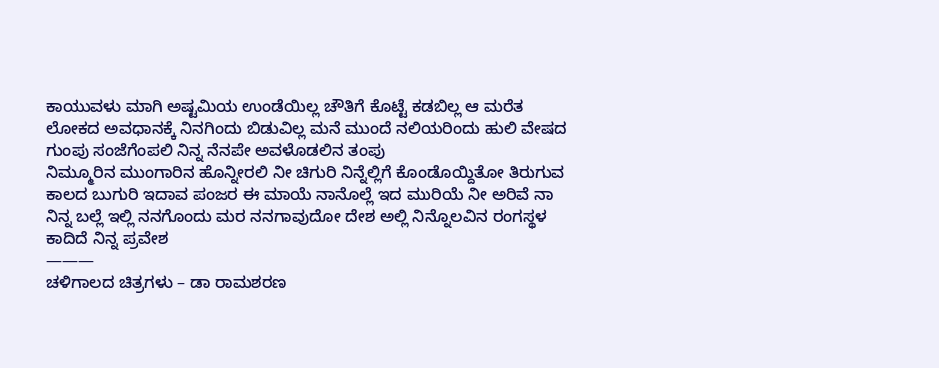ಕಾಯುವಳು ಮಾಗಿ ಅಷ್ಟಮಿಯ ಉಂಡೆಯಿಲ್ಲ ಚೌತಿಗೆ ಕೊಟ್ಟೆ ಕಡಬಿಲ್ಲ ಆ ಮರೆತ ಲೋಕದ ಅವಧಾನಕ್ಕೆ ನಿನಗಿಂದು ಬಿಡುವಿಲ್ಲ ಮನೆ ಮುಂದೆ ನಲಿಯರಿಂದು ಹುಲಿ ವೇಷದ ಗುಂಪು ಸಂಜೆಗೆಂಪಲಿ ನಿನ್ನ ನೆನಪೇ ಅವಳೊಡಲಿನ ತಂಪು
ನಿಮ್ಮೂರಿನ ಮುಂಗಾರಿನ ಹೊನ್ನೀರಲಿ ನೀ ಚಿಗುರಿ ನಿನ್ನೆಲ್ಲಿಗೆ ಕೊಂಡೊಯ್ದಿತೋ ತಿರುಗುವ ಕಾಲದ ಬುಗುರಿ ಇದಾವ ಪಂಜರ ಈ ಮಾಯೆ ನಾನೊಲ್ಲೆ ಇದ ಮುರಿಯೆ ನೀ ಅರಿವೆ ನಾ ನಿನ್ನ ಬಲ್ಲೆ ಇಲ್ಲಿ ನನಗೊಂದು ಮರ ನನಗಾವುದೋ ದೇಶ ಅಲ್ಲಿ ನಿನ್ನೊಲವಿನ ರಂಗಸ್ಥಳ ಕಾದಿದೆ ನಿನ್ನ ಪ್ರವೇಶ
———
ಚಳಿಗಾಲದ ಚಿತ್ರಗಳು – ಡಾ ರಾಮಶರಣ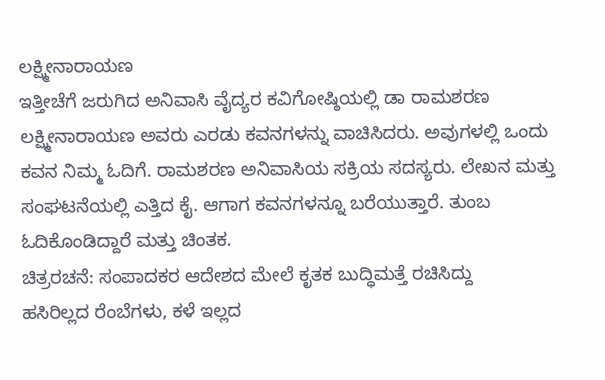ಲಕ್ಷ್ಮೀನಾರಾಯಣ
ಇತ್ತೀಚೆಗೆ ಜರುಗಿದ ಅನಿವಾಸಿ ವೈದ್ಯರ ಕವಿಗೋಷ್ಠಿಯಲ್ಲಿ ಡಾ ರಾಮಶರಣ ಲಕ್ಷ್ಮೀನಾರಾಯಣ ಅವರು ಎರಡು ಕವನಗಳನ್ನು ವಾಚಿಸಿದರು. ಅವುಗಳಲ್ಲಿ ಒಂದು ಕವನ ನಿಮ್ಮ ಓದಿಗೆ. ರಾಮಶರಣ ಅನಿವಾಸಿಯ ಸಕ್ರಿಯ ಸದಸ್ಯರು. ಲೇಖನ ಮತ್ತು ಸಂಘಟನೆಯಲ್ಲಿ ಎತ್ತಿದ ಕೈ. ಆಗಾಗ ಕವನಗಳನ್ನೂ ಬರೆಯುತ್ತಾರೆ. ತುಂಬ ಓದಿಕೊಂಡಿದ್ದಾರೆ ಮತ್ತು ಚಿಂತಕ.
ಚಿತ್ರರಚನೆ: ಸಂಪಾದಕರ ಆದೇಶದ ಮೇಲೆ ಕೃತಕ ಬುದ್ಧಿಮತ್ತೆ ರಚಿಸಿದ್ದು
ಹಸಿರಿಲ್ಲದ ರೆಂಬೆಗಳು, ಕಳೆ ಇಲ್ಲದ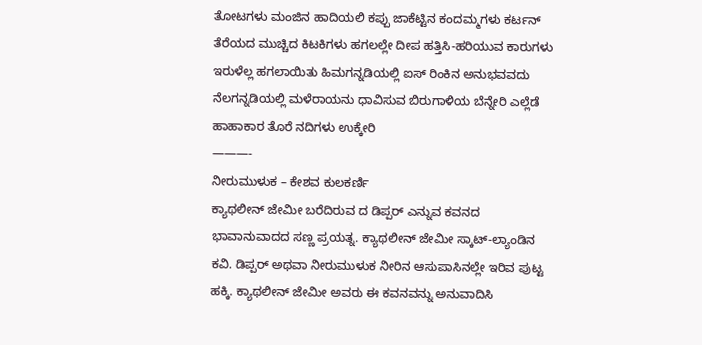ತೋಟಗಳು ಮಂಜಿನ ಹಾದಿಯಲಿ ಕಪ್ಪು ಜಾಕೆಟ್ಟಿನ ಕಂದಮ್ಮಗಳು ಕರ್ಟನ್ ತೆರೆಯದ ಮುಚ್ಚಿದ ಕಿಟಕಿಗಳು ಹಗಲಲ್ಲೇ ದೀಪ ಹತ್ತಿಸಿ-ಹರಿಯುವ ಕಾರುಗಳು
ಇರುಳೆಲ್ಲ ಹಗಲಾಯಿತು ಹಿಮಗನ್ನಡಿಯಲ್ಲಿ ಐಸ್ ರಿಂಕಿನ ಅನುಭವವದು ನೆಲಗನ್ನಡಿಯಲ್ಲಿ ಮಳೆರಾಯನು ಧಾವಿಸುವ ಬಿರುಗಾಳಿಯ ಬೆನ್ನೇರಿ ಎಲ್ಲೆಡೆ ಹಾಹಾಕಾರ ತೊರೆ ನದಿಗಳು ಉಕ್ಕೇರಿ
———-
ನೀರುಮುಳುಕ – ಕೇಶವ ಕುಲಕರ್ಣಿ
ಕ್ಯಾಥಲೀನ್ ಜೇಮೀ ಬರೆದಿರುವ ದ ಡಿಪ್ಪರ್ ಎನ್ನುವ ಕವನದ ಭಾವಾನುವಾದದ ಸಣ್ಣ ಪ್ರಯತ್ನ. ಕ್ಯಾಥಲೀನ್ ಜೇಮೀ ಸ್ಕಾಟ್-ಲ್ಯಾಂಡಿನ ಕವಿ. ಡಿಪ್ಪರ್ ಅಥವಾ ನೀರುಮುಳುಕ ನೀರಿನ ಆಸುಪಾಸಿನಲ್ಲೇ ಇರಿವ ಪುಟ್ಟ ಹಕ್ಕಿ. ಕ್ಯಾಥಲೀನ್ ಜೇಮೀ ಅವರು ಈ ಕವನವನ್ನು ಅನುವಾದಿಸಿ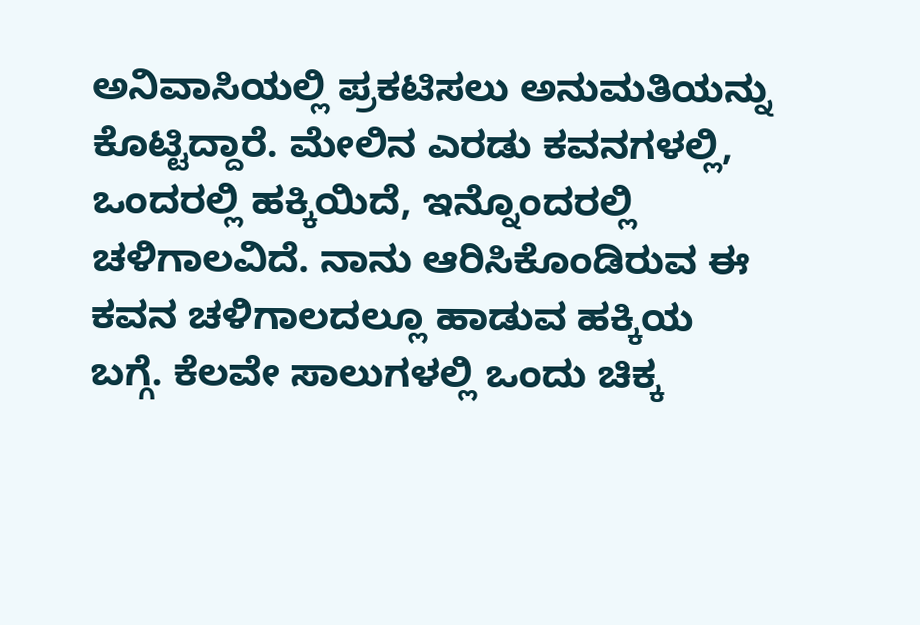ಅನಿವಾಸಿಯಲ್ಲಿ ಪ್ರಕಟಿಸಲು ಅನುಮತಿಯನ್ನು ಕೊಟ್ಟಿದ್ದಾರೆ. ಮೇಲಿನ ಎರಡು ಕವನಗಳಲ್ಲಿ, ಒಂದರಲ್ಲಿ ಹಕ್ಕಿಯಿದೆ, ಇನ್ನೊಂದರಲ್ಲಿ ಚಳಿಗಾಲವಿದೆ. ನಾನು ಆರಿಸಿಕೊಂಡಿರುವ ಈ ಕವನ ಚಳಿಗಾಲದಲ್ಲೂ ಹಾಡುವ ಹಕ್ಕಿಯ ಬಗ್ಗೆ. ಕೆಲವೇ ಸಾಲುಗಳಲ್ಲಿ ಒಂದು ಚಿಕ್ಕ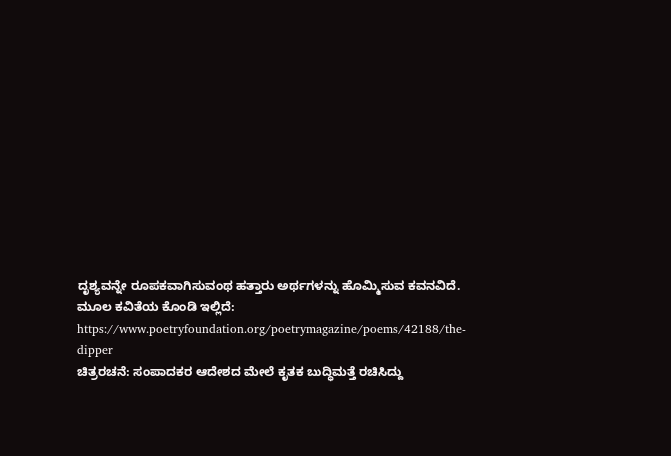ದೃಶ್ಯವನ್ನೇ ರೂಪಕವಾಗಿಸುವಂಥ ಹತ್ತಾರು ಅರ್ಥಗಳನ್ನು ಹೊಮ್ಮಿಸುವ ಕವನವಿದೆ. ಮೂಲ ಕವಿತೆಯ ಕೊಂಡಿ ಇಲ್ಲಿದೆ: https://www.poetryfoundation.org/poetrymagazine/poems/42188/the-dipper
ಚಿತ್ರರಚನೆ: ಸಂಪಾದಕರ ಆದೇಶದ ಮೇಲೆ ಕೃತಕ ಬುದ್ಧಿಮತ್ತೆ ರಚಿಸಿದ್ದು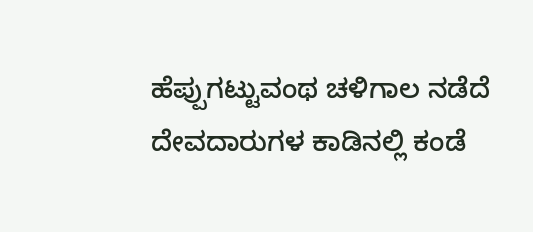ಹೆಪ್ಪುಗಟ್ಟುವಂಥ ಚಳಿಗಾಲ ನಡೆದೆ ದೇವದಾರುಗಳ ಕಾಡಿನಲ್ಲಿ ಕಂಡೆ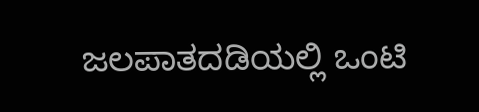ಜಲಪಾತದಡಿಯಲ್ಲಿ ಒಂಟಿ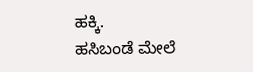ಹಕ್ಕಿ.
ಹಸಿಬಂಡೆ ಮೇಲೆ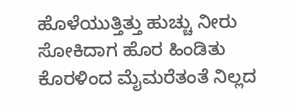ಹೊಳೆಯುತ್ತಿತ್ತು ಹುಚ್ಚು ನೀರು ಸೋಕಿದಾಗ ಹೊರ ಹಿಂಡಿತು ಕೊರಳಿಂದ ಮೈಮರೆತಂತೆ ನಿಲ್ಲದ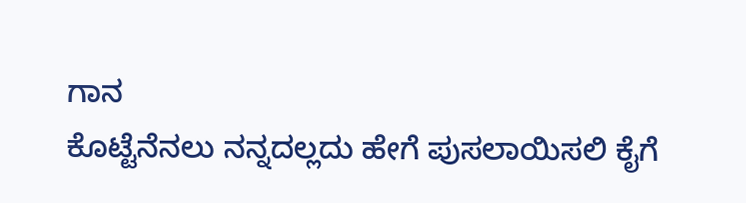ಗಾನ
ಕೊಟ್ಟೆನೆನಲು ನನ್ನದಲ್ಲದು ಹೇಗೆ ಪುಸಲಾಯಿಸಲಿ ಕೈಗೆ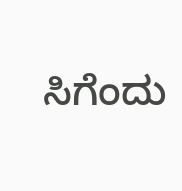ಸಿಗೆಂದು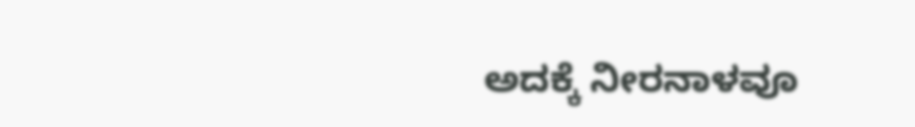ಅದಕ್ಕೆ ನೀರನಾಳವೂ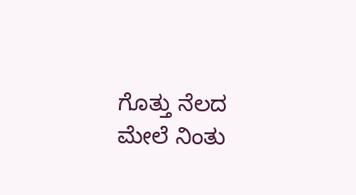ಗೊತ್ತು ನೆಲದ ಮೇಲೆ ನಿಂತು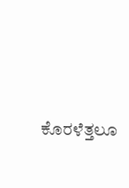ಕೊರಳೆತ್ತಲೂ